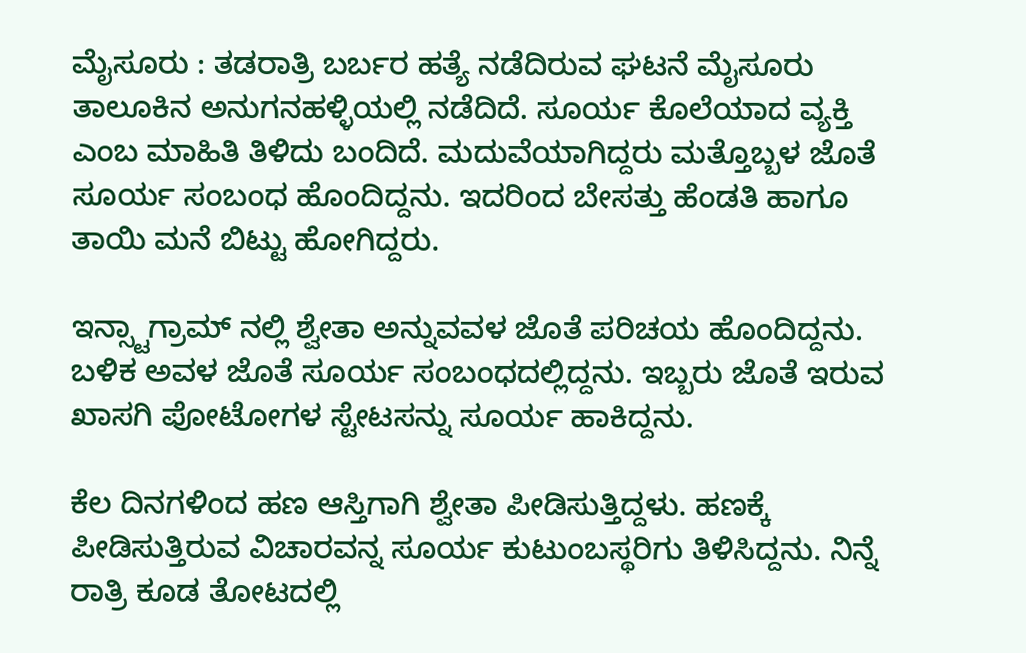ಮೈಸೂರು : ತಡರಾತ್ರಿ ಬರ್ಬರ ಹತ್ಯೆ ನಡೆದಿರುವ ಘಟನೆ ಮೈಸೂರು ತಾಲೂಕಿನ ಅನುಗನಹಳ್ಳಿಯಲ್ಲಿ ನಡೆದಿದೆ. ಸೂರ್ಯ ಕೊಲೆಯಾದ ವ್ಯಕ್ತಿ ಎಂಬ ಮಾಹಿತಿ ತಿಳಿದು ಬಂದಿದೆ. ಮದುವೆಯಾಗಿದ್ದರು ಮತ್ತೊಬ್ಬಳ ಜೊತೆ ಸೂರ್ಯ ಸಂಬಂಧ ಹೊಂದಿದ್ದನು. ಇದರಿಂದ ಬೇಸತ್ತು ಹೆಂಡತಿ ಹಾಗೂ ತಾಯಿ ಮನೆ ಬಿಟ್ಟು ಹೋಗಿದ್ದರು.

ಇನ್ಸ್ಟಾಗ್ರಾಮ್ ನಲ್ಲಿ ಶ್ವೇತಾ ಅನ್ನುವವಳ ಜೊತೆ ಪರಿಚಯ ಹೊಂದಿದ್ದನು. ಬಳಿಕ ಅವಳ ಜೊತೆ ಸೂರ್ಯ ಸಂಬಂಧದಲ್ಲಿದ್ದನು. ಇಬ್ಬರು ಜೊತೆ ಇರುವ ಖಾಸಗಿ ಪೋಟೋಗಳ ಸ್ಟೇಟಸನ್ನು ಸೂರ್ಯ ಹಾಕಿದ್ದನು.

ಕೆಲ ದಿನಗಳಿಂದ ಹಣ ಆಸ್ತಿಗಾಗಿ ಶ್ವೇತಾ ಪೀಡಿಸುತ್ತಿದ್ದಳು. ಹಣಕ್ಕೆ ಪೀಡಿಸುತ್ತಿರುವ ವಿಚಾರವನ್ನ ಸೂರ್ಯ ಕುಟುಂಬಸ್ಥರಿಗು ತಿಳಿಸಿದ್ದನು. ನಿನ್ನೆ ರಾತ್ರಿ ಕೂಡ ತೋಟದಲ್ಲಿ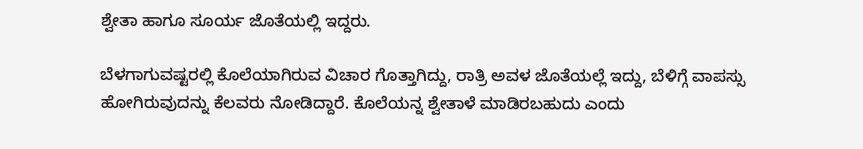ಶ್ವೇತಾ ಹಾಗೂ ಸೂರ್ಯ ಜೊತೆಯಲ್ಲಿ ಇದ್ದರು.

ಬೆಳಗಾಗುವಷ್ಟರಲ್ಲಿ ಕೊಲೆಯಾಗಿರುವ ವಿಚಾರ ಗೊತ್ತಾಗಿದ್ದು, ರಾತ್ರಿ ಅವಳ ಜೊತೆಯಲ್ಲೆ ಇದ್ದು, ಬೆಳಿಗ್ಗೆ ವಾಪಸ್ಸು ಹೋಗಿರುವುದನ್ನು ಕೆಲವರು ನೋಡಿದ್ದಾರೆ. ಕೊಲೆಯನ್ನ ಶ್ವೇತಾಳೆ ಮಾಡಿರಬಹುದು ಎಂದು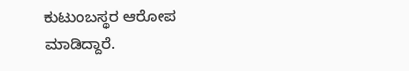ಕುಟುಂಬಸ್ಥರ ಆರೋಪ ಮಾಡಿದ್ದಾರೆ.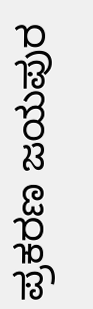ಪ್ರಕರಣ ಜಯಪುರ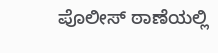ಪೊಲೀಸ್ ಠಾಣೆಯಲ್ಲಿ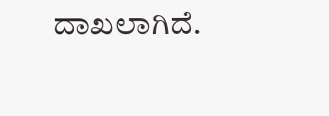ದಾಖಲಾಗಿದೆ.